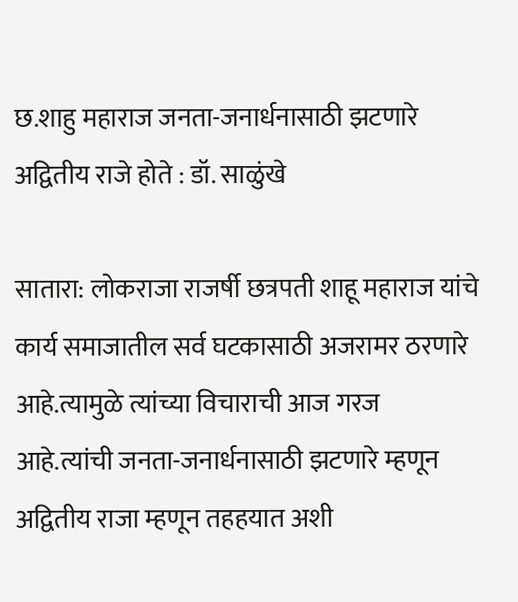छ.शाहु महाराज जनता-जनार्धनासाठी झटणारे अद्वितीय राजे होते : डॉ. साळुंखे

सातारा: लोकराजा राजर्षी छत्रपती शाहू महाराज यांचे कार्य समाजातील सर्व घटकासाठी अजरामर ठरणारे आहे.त्यामुळे त्यांच्या विचाराची आज गरज आहे.त्यांची जनता-जनार्धनासाठी झटणारे म्हणून अद्वितीय राजा म्हणून तहहयात अशी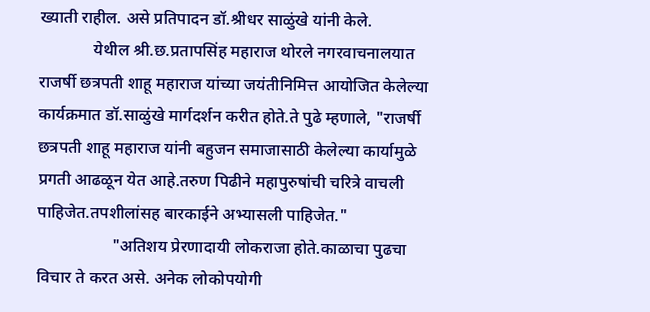ख्याती राहील. असे प्रतिपादन डॉ.श्रीधर साळुंखे यांनी केले.
             येथील श्री.छ.प्रतापसिंह महाराज थोरले नगरवाचनालयात राजर्षी छत्रपती शाहू महाराज यांच्या जयंतीनिमित्त आयोजित केलेल्या कार्यक्रमात डॉ.साळुंखे मार्गदर्शन करीत होते.ते पुढे म्हणाले, "राजर्षी छत्रपती शाहू महाराज यांनी बहुजन समाजासाठी केलेल्या कार्यामुळे प्रगती आढळून येत आहे.तरुण पिढीने महापुरुषांची चरित्रे वाचली पाहिजेत.तपशीलांसह बारकाईने अभ्यासली पाहिजेत."
                  "अतिशय प्रेरणादायी लोकराजा होते.काळाचा पुढचा विचार ते करत असे. अनेक लोकोपयोगी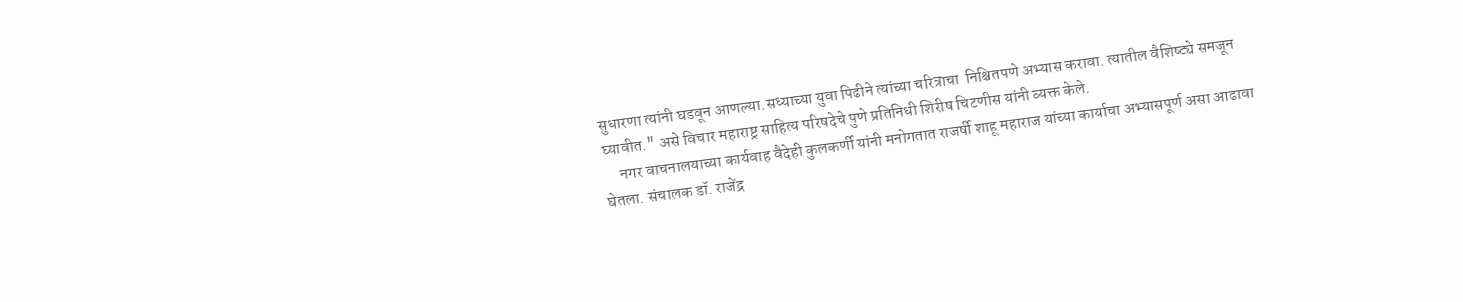सुधारणा त्यांनी घडवून आणल्या.सध्याच्या युवा पिढीने त्यांच्या चरित्राचा  निश्चितपणे अभ्यास करावा. त्यातील वैशिष्ट्ये समजून घ्यावीत." असे विचार महाराष्ट्र साहित्य परिषदेचे पुणे प्रतिनिधी शिरीष चिटणीस यांनी व्यक्त केले.
     नगर वाचनालयाच्या कार्यवाह वैदेही कुलकर्णी यांनी मनोगतात राजर्षी शाहू महाराज यांच्या कार्याचा अभ्यासपूर्ण असा आढावा घेतला. संचालक डॉ. राजेंद्र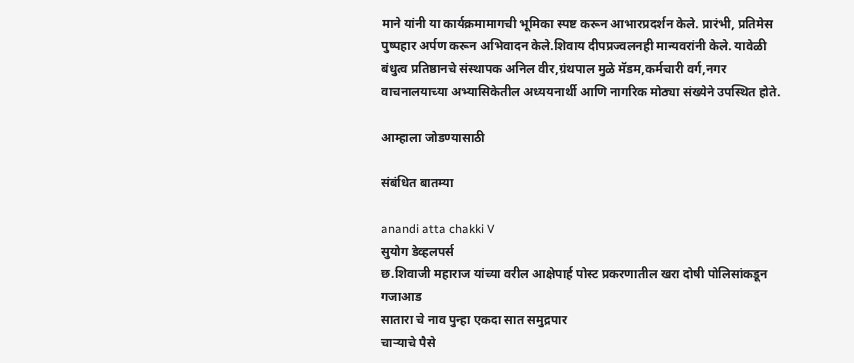माने यांनी या कार्यक्रमामागची भूमिका स्पष्ट करून आभारप्रदर्शन केले. प्रारंभी, प्रतिमेस पुष्पहार अर्पण करून अभिवादन केले.शिवाय दीपप्रज्वलनही मान्यवरांनी केले. यावेळी बंधुत्व प्रतिष्ठानचे संस्थापक अनिल वीर,ग्रंथपाल मुळे मॅडम,कर्मचारी वर्ग,नगर वाचनालयाच्या अभ्यासिकेतील अध्ययनार्थी आणि नागरिक मोठ्या संख्येने उपस्थित होते.

आम्हाला जोडण्यासाठी

संबंधित बातम्या

anandi atta chakki V
सुयोग डेव्हलपर्स
छ.शिवाजी महाराज यांच्या वरील आक्षेपार्ह पोस्ट प्रकरणातील खरा दोषी पोलिसांकडून गजाआड
सातारा चे नाव पुन्हा एकदा सात समुद्रपार
चाऱ्याचे पैसे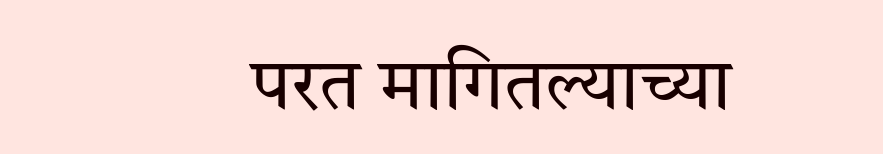परत मागितल्याच्या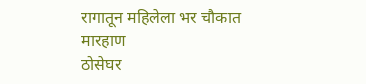रागातून महिलेला भर चौकात मारहाण
ठोसेघर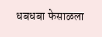धबधबा फेसाळला